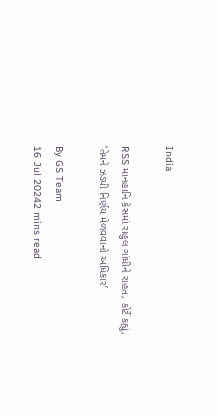India

RSS માનહાનિ કેસમાં રાહુલ ગાંધીને રાહત, કોર્ટે કહ્યું, ‘તેમને ઝડપી નિર્ણય મેળવવાનો અધિકાર’

By GS Team
16 Jul 20242 mins read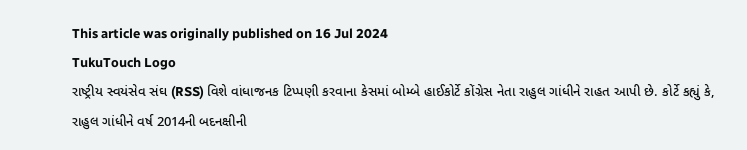This article was originally published on 16 Jul 2024
TukuTouch Logo
રાષ્ટ્રીય સ્વયંસેવ સંઘ (RSS) વિશે વાંધાજનક ટિપ્પણી કરવાના કેસમાં બોમ્બે હાઈકોર્ટે કોંગ્રેસ નેતા રાહુલ ગાંધીને રાહત આપી છે. કોર્ટે કહ્યું કે, રાહુલ ગાંધીને વર્ષ 2014ની બદનક્ષીની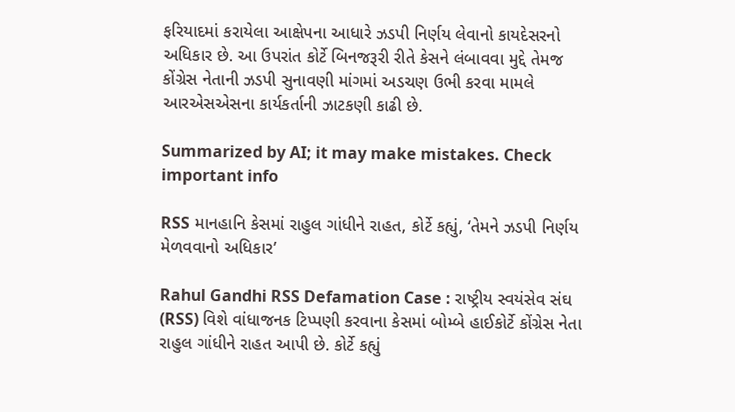ફરિયાદમાં કરાયેલા આક્ષેપના આધારે ઝડપી નિર્ણય લેવાનો કાયદેસરનો અધિકાર છે. આ ઉપરાંત કોર્ટે બિનજરૂરી રીતે કેસને લંબાવવા મુદ્દે તેમજ કોંગ્રેસ નેતાની ઝડપી સુનાવણી માંગમાં અડચણ ઉભી કરવા મામલે આરએસએસના કાર્યકર્તાની ઝાટકણી કાઢી છે.

Summarized by AI; it may make mistakes. Check important info

RSS માનહાનિ કેસમાં રાહુલ ગાંધીને રાહત, કોર્ટે કહ્યું, ‘તેમને ઝડપી નિર્ણય મેળવવાનો અધિકાર’

Rahul Gandhi RSS Defamation Case : રાષ્ટ્રીય સ્વયંસેવ સંઘ (RSS) વિશે વાંધાજનક ટિપ્પણી કરવાના કેસમાં બોમ્બે હાઈકોર્ટે કોંગ્રેસ નેતા રાહુલ ગાંધીને રાહત આપી છે. કોર્ટે કહ્યું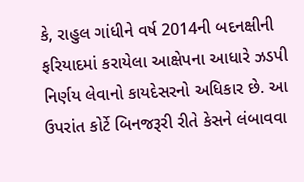કે, રાહુલ ગાંધીને વર્ષ 2014ની બદનક્ષીની ફરિયાદમાં કરાયેલા આક્ષેપના આધારે ઝડપી નિર્ણય લેવાનો કાયદેસરનો અધિકાર છે. આ ઉપરાંત કોર્ટે બિનજરૂરી રીતે કેસને લંબાવવા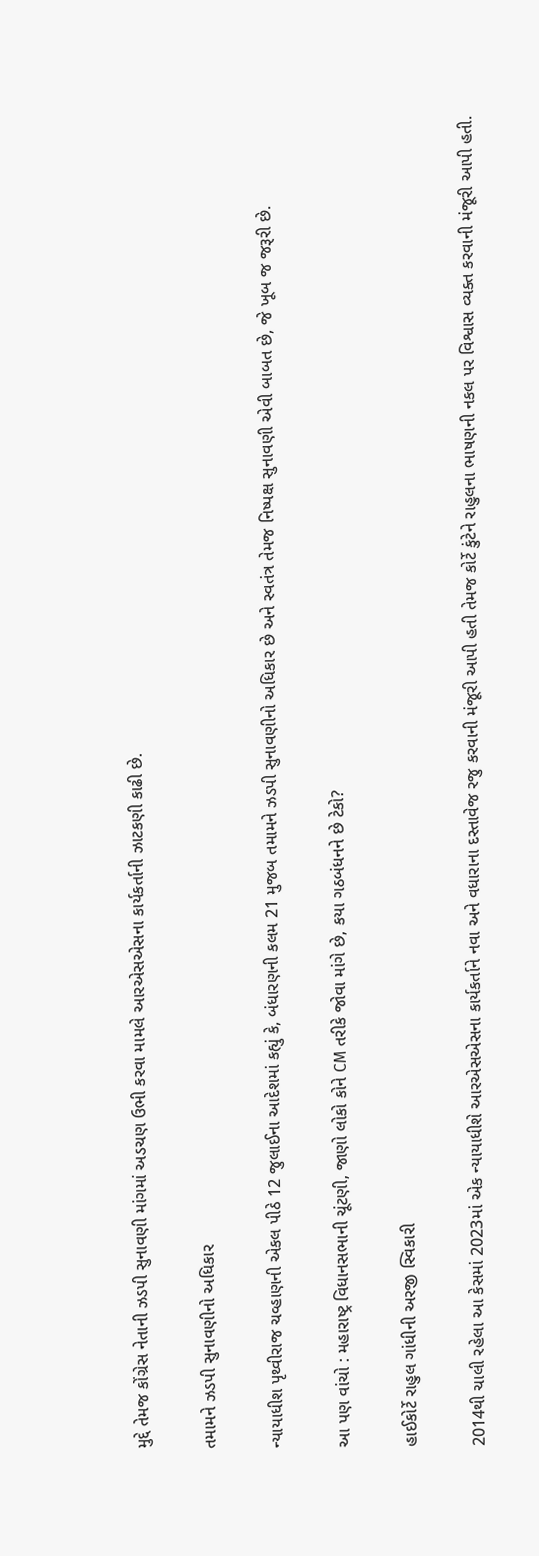મુદ્દે તેમજ કોંગ્રેસ નેતાની ઝડપી સુનાવણી માંગમાં અડચણ ઉભી કરવા મામલે આરએસએસના કાર્યકર્તાની ઝાટકણી કાઢી છે.

તમામને ઝડપી સુનાવણીનો અધિકાર

ન્યાયાધીશ પૃથ્વીરાજ ચવ્હાણની એકલ પીઠે 12 જુલાઈના આદેશમાં કહ્યું કે, બંધારણની કલમ 21 મુજબ તમામને ઝડપી સુનાવણીનો અધિકાર છે અને સ્વતંત્ર તેમજ નિષ્પક્ષ સુનાવણી એવી બાબત છે, જે ખૂબ જ જરૂરી છે.

આ પણ વાંચો : મહારાષ્ટ્ર વિધાનસભાની ચૂંટણી, જાણો લોકો કોને CM તરીકે જોવા માંગે છે, કયા ગઠબંધનને છે ટેકો?

હાઈકોર્ટે રાહુલ ગાંધીની અરજી સ્વિકારી

2014થી ચાલી રહેલા આ કેસમાં 2023માં એક ન્યાયાધીશે આરએસએસના કાર્યકર્તાને નવા અને વધારાના દસ્તાવેજ રજુ કરવાની મંજૂરી આપી હતી તેમજ કોર્ટે કુંટેને રાહુલના ભાષણની નકલ પર વિશ્વાસ વ્યક્ત કરવાની મંજૂરી આપી હતી.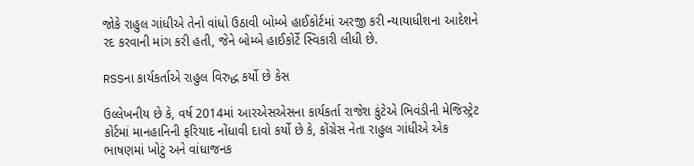જોકે રાહુલ ગાંધીએ તેનો વાંધો ઉઠાવી બોમ્બે હાઈકોર્ટમાં અરજી કરી ન્યાયાધીશના આદેશને રદ કરવાની માંગ કરી હતી, જેને બોમ્બે હાઈકોર્ટે સ્વિકારી લીધી છે.

RSSના કાર્યકર્તાએ રાહુલ વિરુદ્ધ કર્યો છે કેસ

ઉલ્લેખનીય છે કે, વર્ષ 2014માં આરએસએસના કાર્યકર્તા રાજેશ કુંટેએ ભિવંડીની મેજિસ્ટ્રેટ કોર્ટમાં માનહાનિની ફરિયાદ નોંધાવી દાવો કર્યો છે કે, કોંગ્રેસ નેતા રાહુલ ગાંધીએ એક ભાષણમાં ખોટું અને વાંધાજનક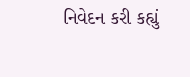નિવેદન કરી કહ્યું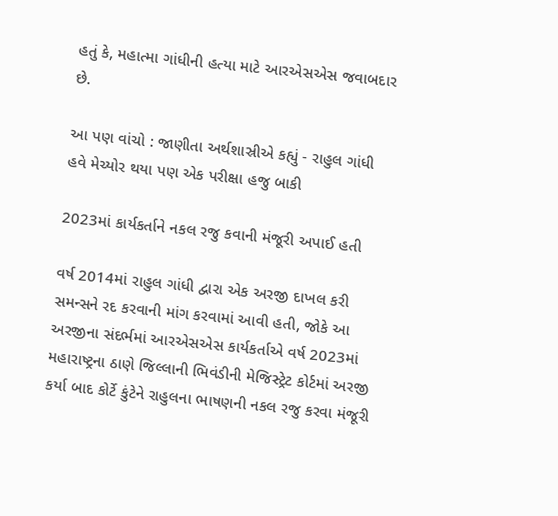હતું કે, મહાત્મા ગાંધીની હત્યા માટે આરએસએસ જવાબદાર છે.

આ પણ વાંચો : જાણીતા અર્થશાસ્રીએ કહ્યું - રાહુલ ગાંધી હવે મેચ્યોર થયા પણ એક પરીક્ષા હજુ બાકી

2023માં કાર્યકર્તાને નકલ રજુ કવાની મંજૂરી અપાઈ હતી

વર્ષ 2014માં રાહુલ ગાંધી દ્વારા એક અરજી દાખલ કરી સમન્સને રદ કરવાની માંગ કરવામાં આવી હતી, જોકે આ અરજીના સંદર્ભમાં આરએસએસ કાર્યકર્તાએ વર્ષ 2023માં મહારાષ્ટ્રના ઠાણે જિલ્લાની ભિવંડીની મેજિસ્ટ્રેટ કોર્ટમાં અરજી કર્યા બાદ કોર્ટે કુંટેને રાહુલના ભાષણની નકલ રજુ કરવા મંજૂરી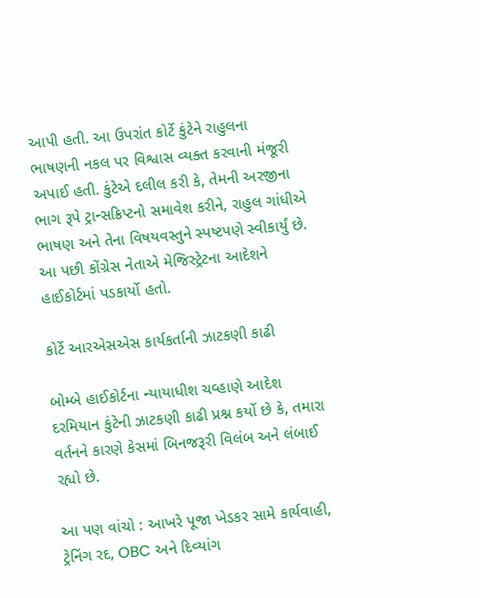આપી હતી. આ ઉપરાંત કોર્ટે કુંટેને રાહુલના ભાષણની નકલ પર વિશ્વાસ વ્યક્ત કરવાની મંજૂરી અપાઈ હતી. કુંટેએ દલીલ કરી કે, તેમની અરજીના ભાગ રૂપે ટ્રાન્સક્રિપ્ટનો સમાવેશ કરીને, રાહુલ ગાંધીએ ભાષણ અને તેના વિષયવસ્તુને સ્પષ્ટપણે સ્વીકાર્યું છે. આ પછી કોંગ્રેસ નેતાએ મેજિસ્ટ્રેટના આદેશને હાઈકોર્ટમાં પડકાર્યો હતો.

કોર્ટે આરએસએસ કાર્યકર્તાની ઝાટકણી કાઢી

બોમ્બે હાઈકોર્ટના ન્યાયાધીશ ચવ્હાણે આદેશ દરમિયાન કુંટેની ઝાટકણી કાઢી પ્રશ્ન કર્યો છે કે, તમારા વર્તનને કારણે કેસમાં બિનજરૂરી વિલંબ અને લંબાઈ રહ્યો છે.

આ પણ વાંચો : આખરે પૂજા ખેડકર સામે કાર્યવાહી, ટ્રેનિંગ રદ, OBC અને દિવ્યાંગ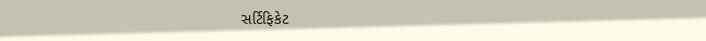સર્ટિફિકેટ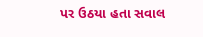પર ઉઠયા હતા સવાલ